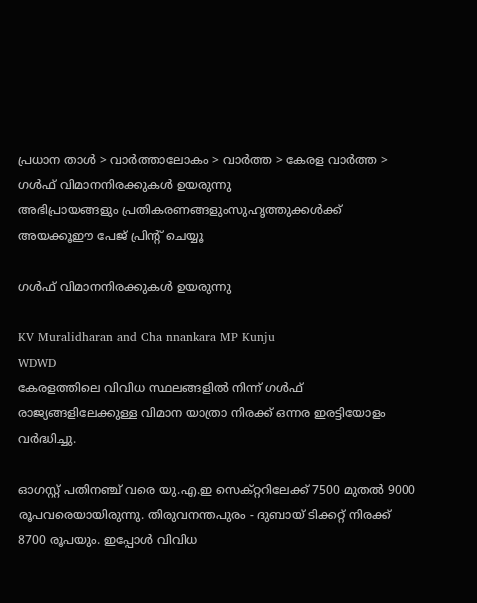പ്രധാന താള്‍ > വാര്‍ത്താലോകം > വാര്‍ത്ത > കേരള വാര്‍ത്ത > ഗള്‍ഫ് വിമാനനിരക്കുകള്‍ ഉയരുന്നു
അഭിപ്രായങ്ങളും പ്രതികരണങ്ങളുംസുഹൃത്തുക്കള്‍ക്ക് അയക്കൂഈ പേജ് പ്രിന്‍റ് ചെയ്യൂ

ഗള്‍ഫ് വിമാനനിരക്കുകള്‍ ഉയരുന്നു

KV Muralidharan and Cha nnankara MP Kunju
WDWD
കേരളത്തിലെ വിവിധ സ്ഥലങ്ങളില്‍ നിന്ന് ഗള്‍ഫ് രാജ്യങ്ങളിലേക്കുള്ള വിമാന യാത്രാ നിരക്ക് ഒന്നര ഇരട്ടിയോളം വര്‍ദ്ധിച്ചു.

ഓഗസ്റ്റ് പതിനഞ്ച് വരെ യു.എ.ഇ സെക്റ്ററിലേക്ക് 7500 മുതല്‍ 9000 രൂപവരെയായിരുന്നു. തിരുവനന്തപുരം - ദുബായ് ടിക്കറ്റ് നിരക്ക് 8700 രൂപയും. ഇപ്പോള്‍ വിവിധ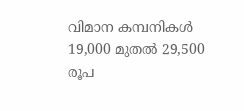വിമാന കമ്പനികള്‍ 19,000 മുതല്‍ 29,500 രൂപ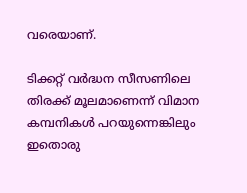വരെയാണ്.

ടിക്കറ്റ് വര്‍ദ്ധന സീസണിലെ തിരക്ക് മൂലമാണെന്ന് വിമാന കമ്പനികള്‍ പറയുന്നെങ്കിലും ഇതൊരു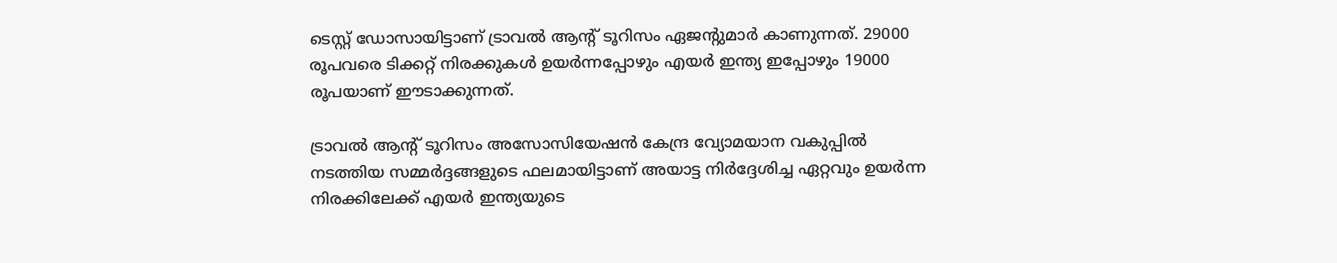ടെസ്റ്റ് ഡോസായിട്ടാണ് ട്രാവല്‍ ആന്‍റ് ടൂറിസം ഏജന്‍റുമാര്‍ കാണുന്നത്. 29000 രൂപവരെ ടിക്കറ്റ് നിരക്കുകള്‍ ഉയര്‍ന്നപ്പോഴും എയര്‍ ഇന്ത്യ ഇപ്പോഴും 19000 രൂപയാണ് ഈടാക്കുന്നത്.

ട്രാവല്‍ ആന്‍റ് ടൂറിസം അസോസിയേഷന്‍ കേന്ദ്ര വ്യോമയാന വകുപ്പില്‍ നടത്തിയ സമ്മര്‍ദ്ദങ്ങളുടെ ഫലമായിട്ടാണ് അയാട്ട നിര്‍ദ്ദേശിച്ച ഏറ്റവും ഉയര്‍ന്ന നിരക്കിലേക്ക് എയര്‍ ഇന്ത്യയുടെ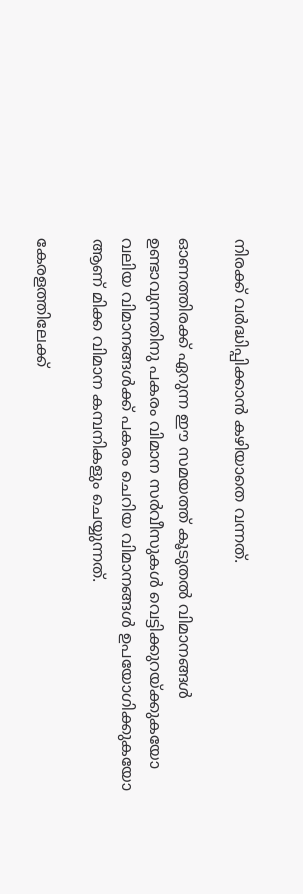നിരക്ക് വര്‍ദ്ധിപ്പിക്കാന്‍ കഴിയാതെ വന്നത്.

ഓണത്തിരക്ക് ഏറുന്ന ഈ സമയത്ത് കൂടുതല്‍ വിമാനങ്ങള്‍ ഉണ്ടാവുന്നതിനു പകരം വിമാന സര്‍വീസുകള്‍ വെട്ടിക്കുറയ്ക്കുകയോ വലിയ വിമാനങ്ങള്‍ക്ക് പകരം ചെറിയ വിമാനങ്ങള്‍ ഉപയോഗിക്കുകയോ ആണ് മിക്ക വിമാന കമ്പനികളും ചെയ്യുന്നത്.

കേരളത്തിലേക്ക്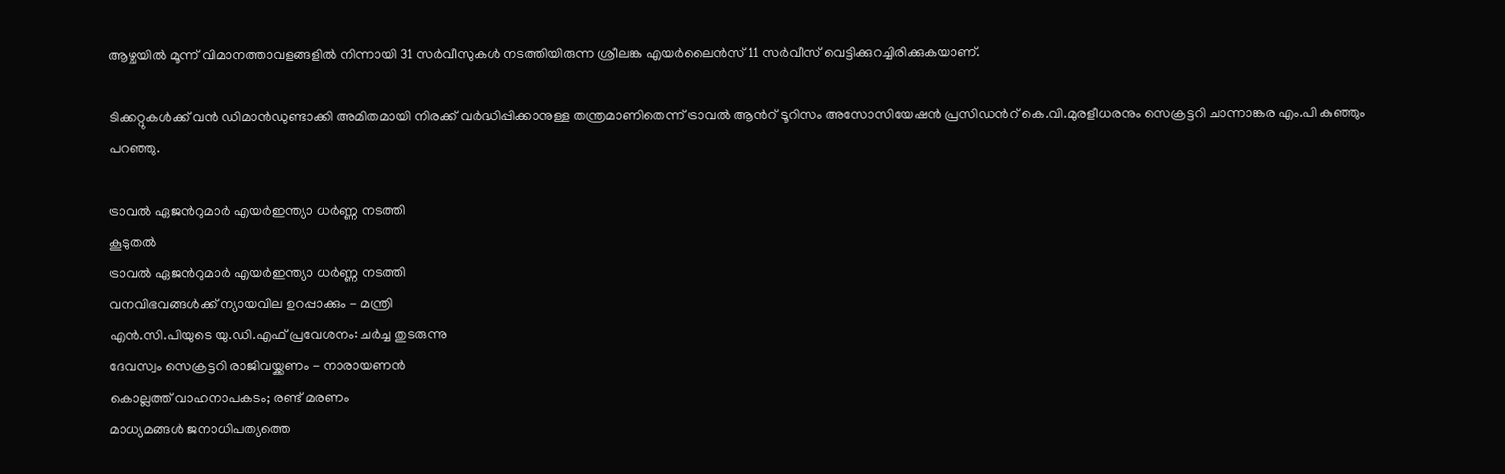ആഴ്ചയില്‍ മൂന്ന് വിമാനത്താവളങ്ങളില്‍ നിന്നായി 31 സര്‍വീസുകള്‍ നടത്തിയിരുന്ന ശ്രീലങ്ക എയര്‍ലൈന്‍സ് 11 സര്‍വീസ് വെട്ടിക്കുറച്ചിരിക്കുകയാണ്.

ടിക്കറ്റുകള്‍ക്ക് വന്‍ ഡിമാന്‍ഡുണ്ടാക്കി അമിതമായി നിരക്ക് വര്‍ദ്ധിപ്പിക്കാനുള്ള തന്ത്രമാണിതെന്ന് ട്രാവല്‍ ആന്‍റ് ടൂറിസം അസോസിയേഷന്‍ പ്രസിഡന്‍റ് കെ.വി.മുരളീധരനും സെക്രട്ടറി ചാന്നാങ്കര എം.പി കുഞ്ഞും പറഞ്ഞു.

ട്രാവല്‍ ഏജന്‍റുമാര്‍ എയര്‍‌ഇന്ത്യാ ധര്‍ണ്ണ നടത്തി
കൂടുതല്‍
ട്രാവല്‍ ഏജന്‍റുമാര്‍ എയര്‍‌ഇന്ത്യാ ധര്‍ണ്ണ നടത്തി
വനവിഭവങ്ങള്‍ക്ക് ന്യായവില ഉറപ്പാക്കും - മന്ത്രി
എന്‍.സി.പിയുടെ യു.ഡി.എഫ് പ്രവേശനം: ചര്‍ച്ച തുടരുന്നു
ദേവസ്വം സെക്രട്ടറി രാജിവയ്ക്കണം - നാരായണന്‍
കൊല്ലത്ത് വാഹനാപകടം; രണ്ട് മരണം
മാധ്യമങ്ങള്‍ ജനാധിപത്യത്തെ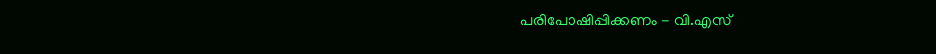പരിപോഷിപ്പിക്കണം - വി.എസ്